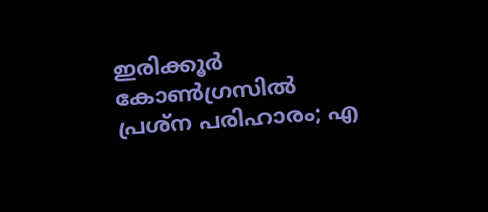ഇരിക്കൂര്‍ കോണ്‍ഗ്രസില്‍ പ്രശ്ന പരിഹാരം; എ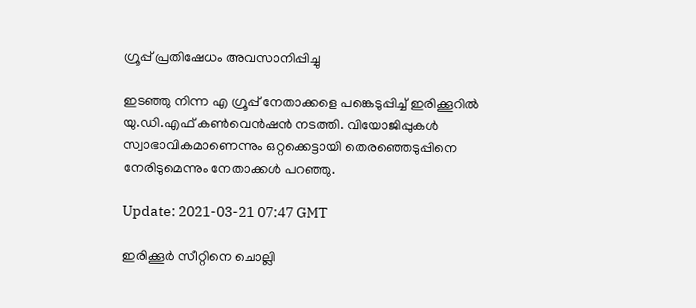ഗ്രൂപ്പ് പ്രതിഷേധം അവസാനിപ്പിച്ചു

ഇടഞ്ഞു നിന്ന എ ഗ്രൂപ്പ്‌ നേതാക്കളെ പങ്കെടുപ്പിച്ച് ഇരിക്കൂറിൽ യു.ഡി.എഫ് കൺവെൻഷൻ നടത്തി. വിയോജിപ്പുകൾ സ്വാഭാവികമാണെന്നും ഒറ്റക്കെട്ടായി തെരഞ്ഞെടുപ്പിനെ നേരിടുമെന്നും നേതാക്കൾ പറഞ്ഞു.

Update: 2021-03-21 07:47 GMT

ഇരിക്കൂർ സീറ്റിനെ ചൊല്ലി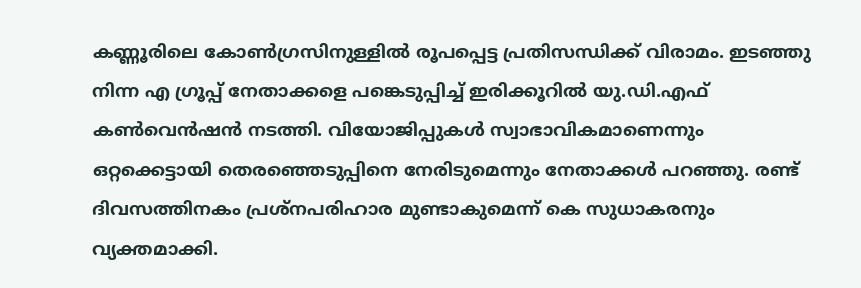കണ്ണൂരിലെ കോൺഗ്രസിനുള്ളിൽ രൂപപ്പെട്ട പ്രതിസന്ധിക്ക് വിരാമം. ഇടഞ്ഞു നിന്ന എ ഗ്രൂപ്പ്‌ നേതാക്കളെ പങ്കെടുപ്പിച്ച് ഇരിക്കൂറിൽ യു.ഡി.എഫ് കൺവെൻഷൻ നടത്തി. വിയോജിപ്പുകൾ സ്വാഭാവികമാണെന്നും ഒറ്റക്കെട്ടായി തെരഞ്ഞെടുപ്പിനെ നേരിടുമെന്നും നേതാക്കൾ പറഞ്ഞു. രണ്ട് ദിവസത്തിനകം പ്രശ്നപരിഹാര മുണ്ടാകുമെന്ന് കെ സുധാകരനും വ്യക്തമാക്കി.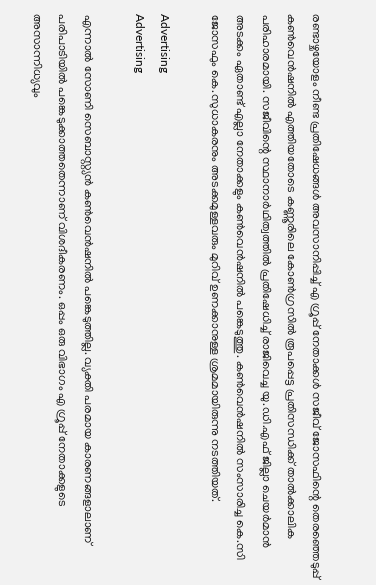രണ്ടാഴ്ചയോളം നീണ്ട പ്രതിഷേധങ്ങൾ അവസാനിപ്പിച്ച് എ ഗ്രൂപ്പ്‌ നേതാക്കൾ സജീവ് ജോസഫിന്റെ തെരഞ്ഞെടുപ്പ് കൺവെൻഷനിൽ എത്തിയതോടെ കണ്ണൂരിലെ കോൺഗ്രസില്‍ രൂപപ്പെട്ട പ്രതിസന്ധിക്ക് താൽക്കാലിക പരിഹാരമായി. സജീവിന്റെ സ്ഥാനാർഥിത്വത്തിൽ പ്രതിഷേധിച്ച് രാജിവെച്ച യു.ഡി.എഫ് ജില്ലാ ചെയർമാൻ അടക്കം ഏതാണ്ട് എല്ലാ നേതാക്കളും കൺവെൻഷനിൽ പങ്കെടുത്തു. കൺവെൻഷനിൽ സംസാരിച്ച കെ.സി ജോസഫും കെ.സുധാകരനും അടക്കമുള്ളവരും മുറിവ് ഉണക്കാനുള്ള ശ്രമമായിരുന്നു നടത്തിയത്.

Advertising
Advertising

എന്നാൽ സോണി സെബാസ്റ്റ്യൻ കൺവെൻഷനിൽ പങ്കെടുത്തില്ല. വ്യക്തി പരമായ കാരണങ്ങളാലാണ് പരിപാടിയിൽ പങ്കെടുക്കാത്തതെന്നാണ് വിശദീകരണം. ഒപ്പം ഒരു വിഭാഗം എ ഗ്രൂപ്പ്‌ നേതാക്കളുടെ അസാന്നിധ്യവും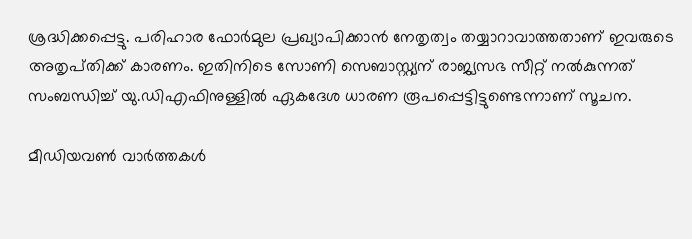ശ്രദ്ധിക്കപ്പെട്ടു. പരിഹാര ഫോർമുല പ്രഖ്യാപിക്കാൻ നേതൃത്വം തയ്യാറാവാത്തതാണ് ഇവരുടെ അതൃപ്‌തിക്ക് കാരണം. ഇതിനിടെ സോണി സെബാസ്റ്റ്യന് രാജ്യസഭ സീറ്റ് നൽകുന്നത് സംബന്ധിച്ച് യു.ഡിഎഫിനുള്ളിൽ ഏകദേശ ധാരണ രൂപപ്പെട്ടിട്ടുണ്ടെന്നാണ് സൂചന.

മീഡിയവൺ വാർത്തകൾ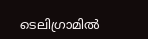ടെലിഗ്രാമിൽ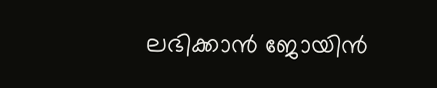ലഭിക്കാൻ ജോയിൻ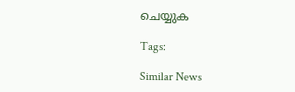ചെയ്യുക

Tags:

Similar News